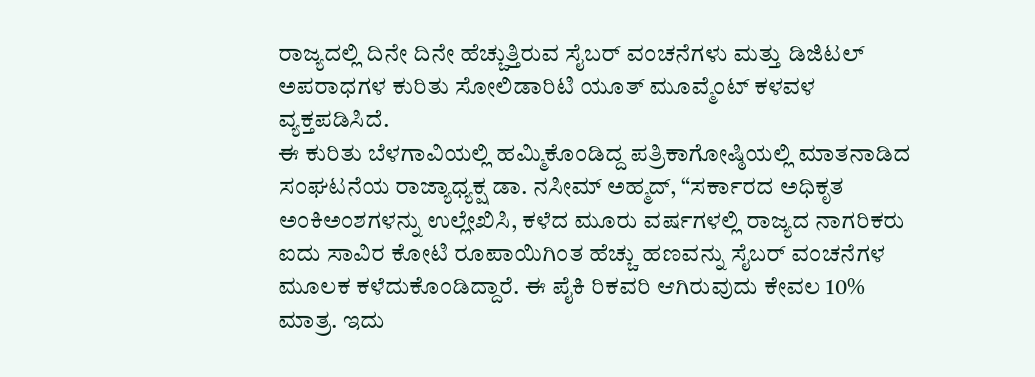ರಾಜ್ಯದಲ್ಲಿ ದಿನೇ ದಿನೇ ಹೆಚ್ಚುತ್ತಿರುವ ಸೈಬರ್ ವಂಚನೆಗಳು ಮತ್ತು ಡಿಜಿಟಲ್ ಅಪರಾಧಗಳ ಕುರಿತು ಸೋಲಿಡಾರಿಟಿ ಯೂತ್ ಮೂವ್ಮೆಂಟ್ ಕಳವಳ ವ್ಯಕ್ತಪಡಿಸಿದೆ.
ಈ ಕುರಿತು ಬೆಳಗಾವಿಯಲ್ಲಿ ಹಮ್ಮಿಕೊಂಡಿದ್ದ ಪತ್ರಿಕಾಗೋಷ್ಠಿಯಲ್ಲಿ ಮಾತನಾಡಿದ ಸಂಘಟನೆಯ ರಾಜ್ಯಾಧ್ಯಕ್ಷ ಡಾ. ನಸೀಮ್ ಅಹ್ಮದ್, “ಸರ್ಕಾರದ ಅಧಿಕೃತ ಅಂಕಿಅಂಶಗಳನ್ನು ಉಲ್ಲೇಖಿಸಿ, ಕಳೆದ ಮೂರು ವರ್ಷಗಳಲ್ಲಿ ರಾಜ್ಯದ ನಾಗರಿಕರು ಐದು ಸಾವಿರ ಕೋಟಿ ರೂಪಾಯಿಗಿಂತ ಹೆಚ್ಚು ಹಣವನ್ನು ಸೈಬರ್ ವಂಚನೆಗಳ ಮೂಲಕ ಕಳೆದುಕೊಂಡಿದ್ದಾರೆ. ಈ ಪೈಕಿ ರಿಕವರಿ ಆಗಿರುವುದು ಕೇವಲ 10% ಮಾತ್ರ. ಇದು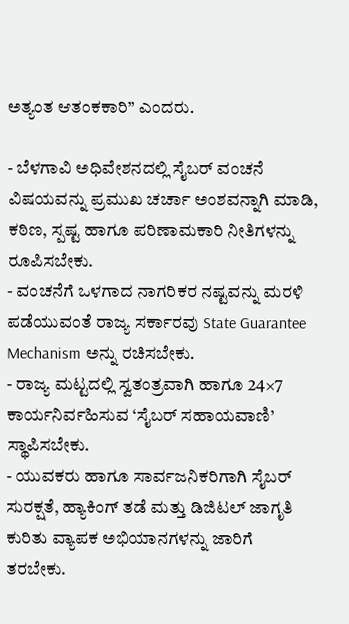ಅತ್ಯಂತ ಆತಂಕಕಾರಿ” ಎಂದರು.

- ಬೆಳಗಾವಿ ಅಧಿವೇಶನದಲ್ಲಿ ಸೈಬರ್ ವಂಚನೆ ವಿಷಯವನ್ನು ಪ್ರಮುಖ ಚರ್ಚಾ ಅಂಶವನ್ನಾಗಿ ಮಾಡಿ, ಕಠಿಣ, ಸ್ಪಷ್ಟ ಹಾಗೂ ಪರಿಣಾಮಕಾರಿ ನೀತಿಗಳನ್ನು ರೂಪಿಸಬೇಕು.
- ವಂಚನೆಗೆ ಒಳಗಾದ ನಾಗರಿಕರ ನಷ್ಟವನ್ನು ಮರಳಿ ಪಡೆಯುವಂತೆ ರಾಜ್ಯ ಸರ್ಕಾರವು State Guarantee Mechanism ಅನ್ನು ರಚಿಸಬೇಕು.
- ರಾಜ್ಯ ಮಟ್ಟದಲ್ಲಿ ಸ್ವತಂತ್ರವಾಗಿ ಹಾಗೂ 24×7 ಕಾರ್ಯನಿರ್ವಹಿಸುವ ‘ಸೈಬರ್ ಸಹಾಯವಾಣಿ’ ಸ್ಥಾಪಿಸಬೇಕು.
- ಯುವಕರು ಹಾಗೂ ಸಾರ್ವಜನಿಕರಿಗಾಗಿ ಸೈಬರ್ ಸುರಕ್ಷತೆ, ಹ್ಯಾಕಿಂಗ್ ತಡೆ ಮತ್ತು ಡಿಜಿಟಲ್ ಜಾಗೃತಿ ಕುರಿತು ವ್ಯಾಪಕ ಅಭಿಯಾನಗಳನ್ನು ಜಾರಿಗೆ ತರಬೇಕು.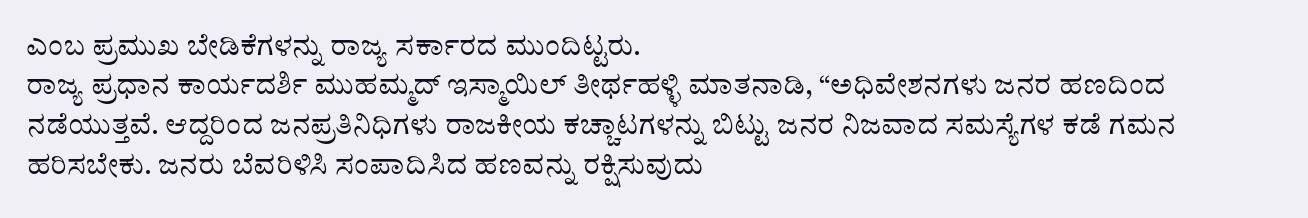ಎಂಬ ಪ್ರಮುಖ ಬೇಡಿಕೆಗಳನ್ನು ರಾಜ್ಯ ಸರ್ಕಾರದ ಮುಂದಿಟ್ಟರು.
ರಾಜ್ಯ ಪ್ರಧಾನ ಕಾರ್ಯದರ್ಶಿ ಮುಹಮ್ಮದ್ ಇಸ್ಮಾಯಿಲ್ ತೀರ್ಥಹಳ್ಳಿ ಮಾತನಾಡಿ, “ಅಧಿವೇಶನಗಳು ಜನರ ಹಣದಿಂದ ನಡೆಯುತ್ತವೆ. ಆದ್ದರಿಂದ ಜನಪ್ರತಿನಿಧಿಗಳು ರಾಜಕೀಯ ಕಚ್ಚಾಟಗಳನ್ನು ಬಿಟ್ಟು ಜನರ ನಿಜವಾದ ಸಮಸ್ಯೆಗಳ ಕಡೆ ಗಮನ ಹರಿಸಬೇಕು. ಜನರು ಬೆವರಿಳಿಸಿ ಸಂಪಾದಿಸಿದ ಹಣವನ್ನು ರಕ್ಷಿಸುವುದು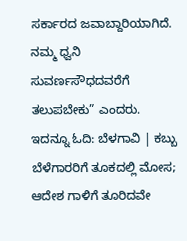ಸರ್ಕಾರದ ಜವಾಬ್ದಾರಿಯಾಗಿದೆ. ನಮ್ಮ ಧ್ವನಿ ಸುವರ್ಣಸೌಧದವರೆಗೆ ತಲುಪಬೇಕು” ಎಂದರು.
ಇದನ್ನೂ ಓದಿ: ಬೆಳಗಾವಿ | ಕಬ್ಬು ಬೆಳೆಗಾರರಿಗೆ ತೂಕದಲ್ಲಿ ಮೋಸ; ಆದೇಶ ಗಾಳಿಗೆ ತೂರಿದವೇ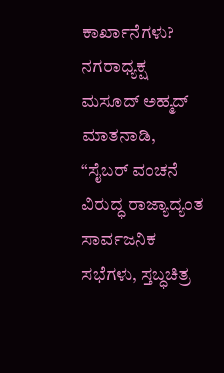ಕಾರ್ಖಾನೆಗಳು?
ನಗರಾಧ್ಯಕ್ಷ ಮಸೂದ್ ಅಹ್ಮದ್ ಮಾತನಾಡಿ, “ಸೈಬರ್ ವಂಚನೆ ವಿರುದ್ಧ ರಾಜ್ಯಾದ್ಯಂತ ಸಾರ್ವಜನಿಕ ಸಭೆಗಳು, ಸ್ತಬ್ಧಚಿತ್ರ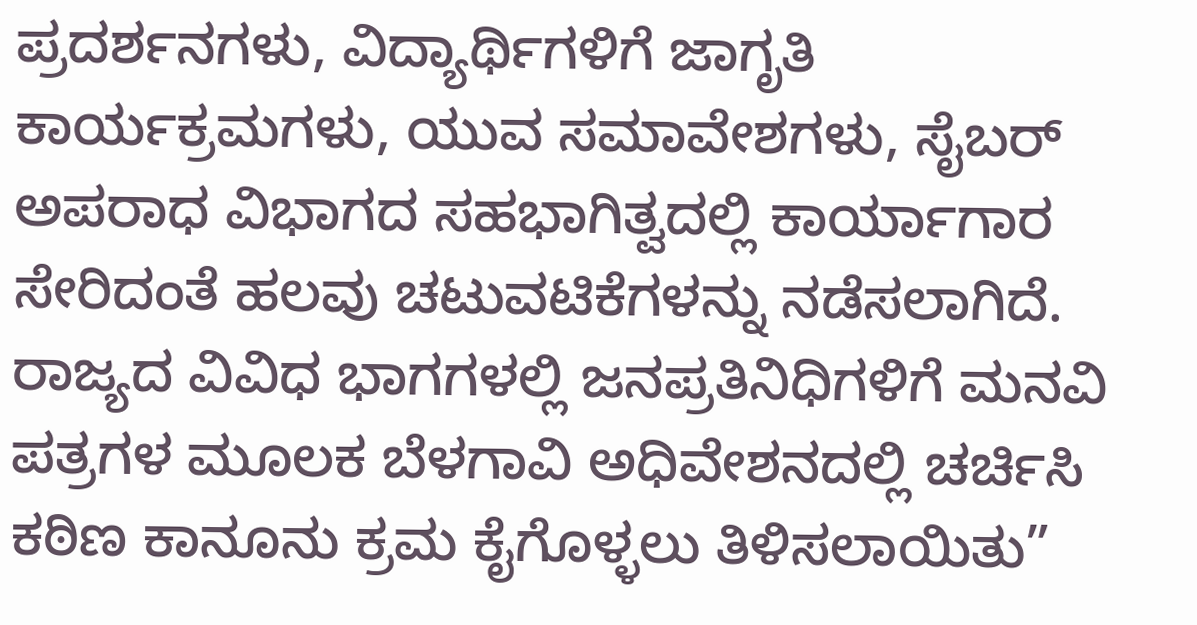ಪ್ರದರ್ಶನಗಳು, ವಿದ್ಯಾರ್ಥಿಗಳಿಗೆ ಜಾಗೃತಿ ಕಾರ್ಯಕ್ರಮಗಳು, ಯುವ ಸಮಾವೇಶಗಳು, ಸೈಬರ್ ಅಪರಾಧ ವಿಭಾಗದ ಸಹಭಾಗಿತ್ವದಲ್ಲಿ ಕಾರ್ಯಾಗಾರ ಸೇರಿದಂತೆ ಹಲವು ಚಟುವಟಿಕೆಗಳನ್ನು ನಡೆಸಲಾಗಿದೆ. ರಾಜ್ಯದ ವಿವಿಧ ಭಾಗಗಳಲ್ಲಿ ಜನಪ್ರತಿನಿಧಿಗಳಿಗೆ ಮನವಿ ಪತ್ರಗಳ ಮೂಲಕ ಬೆಳಗಾವಿ ಅಧಿವೇಶನದಲ್ಲಿ ಚರ್ಚಿಸಿ ಕಠಿಣ ಕಾನೂನು ಕ್ರಮ ಕೈಗೊಳ್ಳಲು ತಿಳಿಸಲಾಯಿತು”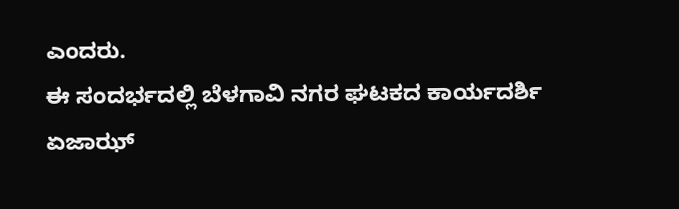ಎಂದರು.
ಈ ಸಂದರ್ಭದಲ್ಲಿ ಬೆಳಗಾವಿ ನಗರ ಘಟಕದ ಕಾರ್ಯದರ್ಶಿ ಏಜಾಝ್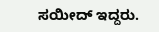ಸಯೀದ್ ಇದ್ದರು.